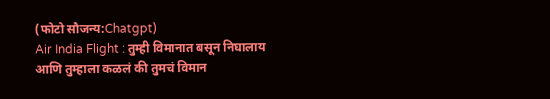(फोटो सौजन्य:Chatgpt)
Air India Flight : तुम्ही विमानात बसून निघालाय आणि तुम्हाला कळलं की तुमचं विमान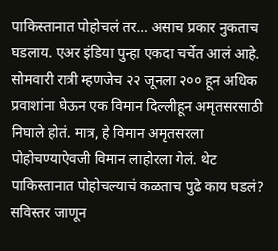पाकिस्तानात पोहोचलं तर… असाच प्रकार नुकताच घडलाय. एअर इंडिया पुन्हा एकदा चर्चेत आलं आहे. सोमवारी रात्री म्हणजेच २२ जूनला २०० हून अधिक प्रवाशांना घेऊन एक विमान दिल्लीहून अमृतसरसाठी निघाले होतं. मात्र, हे विमान अमृतसरला पोहोचण्याऐवजी विमान लाहोरला गेलं. थेट पाकिस्तानात पोहोचल्याचं कळताच पुढे काय घडलं? सविस्तर जाणून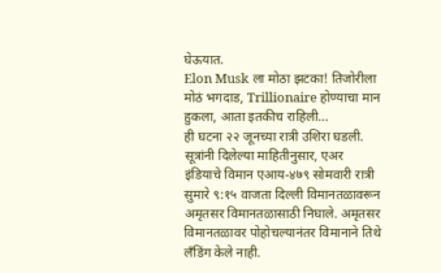घेऊयात.
Elon Musk ला मोठा झटका! तिजोरीला मोठं भगदाड, Trillionaire होण्याचा मान हुकला, आता इतकीच राहिली…
ही घटना २२ जूनच्या रात्री उशिरा घडली. सूत्रांनी दिलेल्या माहितीनुसार, एअर इंडियाचे विमान एआय-४७९ सोमवारी रात्री सुमारे ९:१५ वाजता दिल्ली विमानतळावरून अमृतसर विमानतळासाठी निघाले. अमृतसर विमानतळावर पोहोचल्यानंतर विमानाने तिथे लँडिंग केले नाही.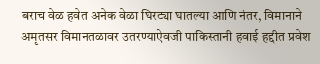बराच वेळ हवेत अनेक वेळा घिरट्या घातल्या आणि नंतर, विमानाने अमृतसर विमानतळावर उतरण्याऐवजी पाकिस्तानी हवाई हद्दीत प्रवेश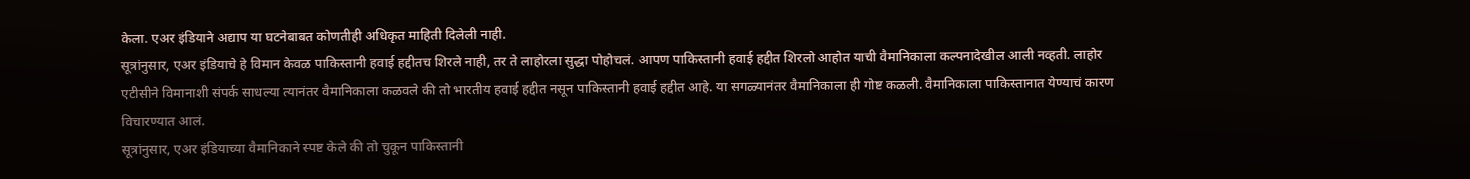केला. एअर इंडियाने अद्याप या घटनेबाबत कोणतीही अधिकृत माहिती दिलेली नाही.
सूत्रांनुसार, एअर इंडियाचे हे विमान केवळ पाकिस्तानी हवाई हद्दीतच शिरले नाही, तर ते लाहोरला सुद्धा पोहोचलं. आपण पाकिस्तानी हवाई हद्दीत शिरलो आहोत याची वैमानिकाला कल्पनादेखील आली नव्हती. लाहोर एटीसीने विमानाशी संपर्क साधल्या त्यानंतर वैमानिकाला कळवले की तो भारतीय हवाई हद्दीत नसून पाकिस्तानी हवाई हद्दीत आहे. या सगळ्यानंतर वैमानिकाला ही गोष्ट कळली. वैमानिकाला पाकिस्तानात येण्याचं कारण विचारण्यात आलं.
सूत्रांनुसार, एअर इंडियाच्या वैमानिकाने स्पष्ट केले की तो चुकून पाकिस्तानी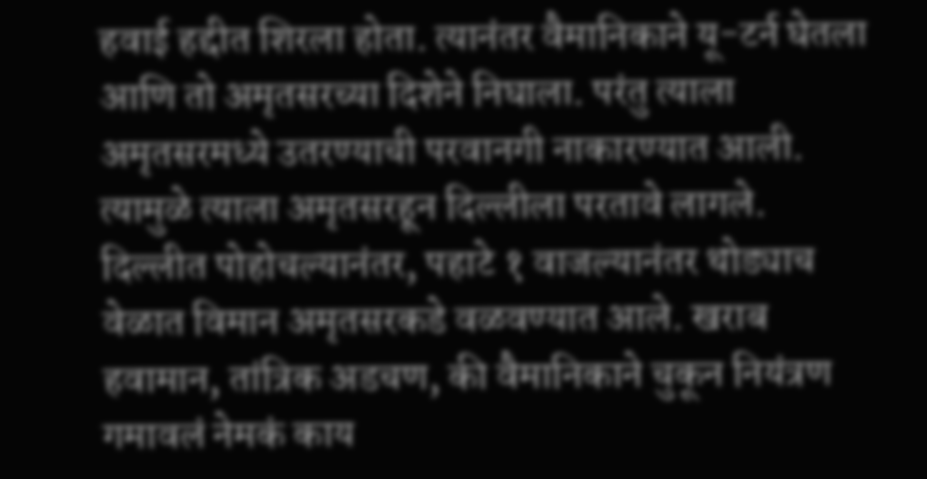हवाई हद्दीत शिरला होता. त्यानंतर वैमानिकाने यू-टर्न घेतला आणि तो अमृतसरच्या दिशेने निघाला. परंतु त्याला अमृतसरमध्ये उतरण्याची परवानगी नाकारण्यात आली. त्यामुळे त्याला अमृतसरहून दिल्लीला परतावे लागले.
दिल्लीत पोहोचल्यानंतर, पहाटे १ वाजल्यानंतर थोड्याच वेळात विमान अमृतसरकडे वळवण्यात आले. खराब हवामान, तांत्रिक अडचण, की वैमानिकाने चुकून नियंत्रण गमावलं नेमकं काय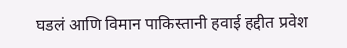घडलं आणि विमान पाकिस्तानी हवाई हद्दीत प्रवेश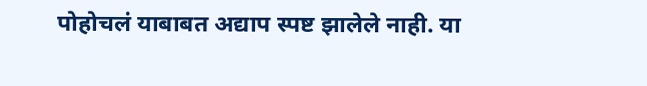पोहोचलं याबाबत अद्याप स्पष्ट झालेले नाही. या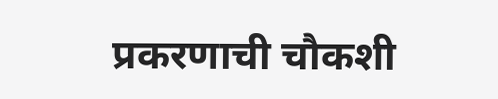प्रकरणाची चौकशी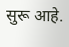सुरू आहे.